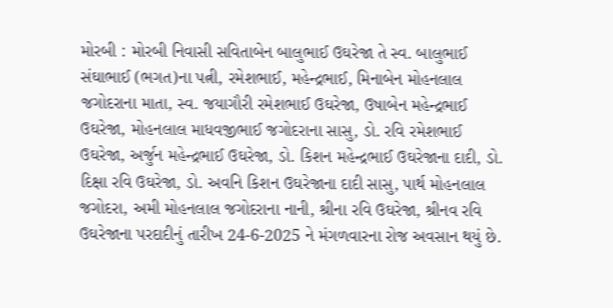મોરબી : મોરબી નિવાસી સવિતાબેન બાલુભાઈ ઉઘરેજા તે સ્વ. બાલુભાઈ સંઘાભાઈ (ભગત)ના પત્ની, રમેશભાઈ, મહેન્દ્રભાઈ, મિનાબેન મોહનલાલ જગોદરાના માતા, સ્વ. જયાગૌરી રમેશભાઈ ઉઘરેજા, ઉષાબેન મહેન્દ્રભાઈ ઉઘરેજા, મોહનલાલ માધવજીભાઈ જગોદરાના સાસુ, ડો. રવિ રમેશભાઈ ઉઘરેજા, અર્જુન મહેન્દ્રભાઈ ઉઘરેજા, ડો. કિશન મહેન્દ્રભાઈ ઉઘરેજાના દાદી, ડો. દિક્ષા રવિ ઉઘરેજા, ડો. અવનિ કિશન ઉઘરેજાના દાદી સાસુ, પાર્થ મોહનલાલ જગોદરા, અમી મોહનલાલ જગોદરાના નાની, શ્રીના રવિ ઉઘરેજા, શ્રીનવ રવિ ઉઘરેજાના પરદાદીનું તારીખ 24-6-2025 ને મંગળવારના રોજ અવસાન થયું છે.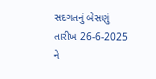સદગતનું બેસણું તારીખ 26-6-2025 ને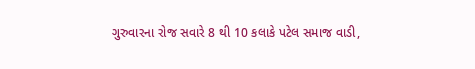ગુરુવારના રોજ સવારે 8 થી 10 કલાકે પટેલ સમાજ વાડી,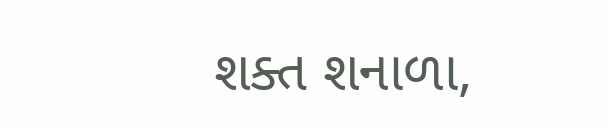શક્ત શનાળા,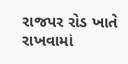રાજપર રોડ ખાતે રાખવામાં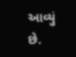આવ્યું છે.